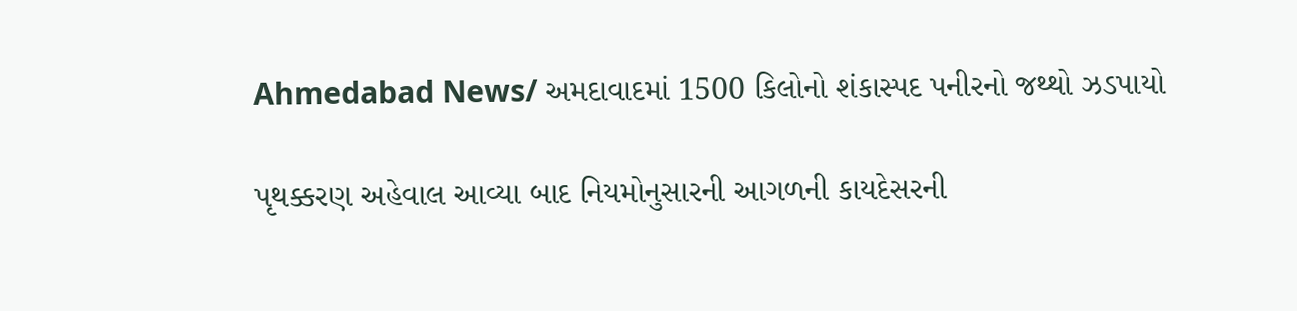Ahmedabad News/ અમદાવાદમાં 1500 કિલોનો શંકાસ્પદ પનીરનો જથ્થો ઝડપાયો

પૃથક્કરણ અહેવાલ આવ્યા બાદ નિયમોનુસારની આગળની કાયદેસરની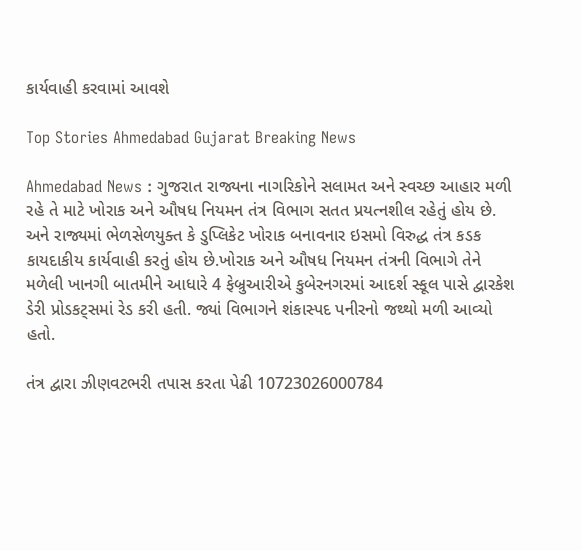કાર્યવાહી કરવામાં આવશે

Top Stories Ahmedabad Gujarat Breaking News

Ahmedabad News : ગુજરાત રાજ્યના નાગરિકોને સલામત અને સ્વચ્છ આહાર મળી રહે તે માટે ખોરાક અને ઔષધ નિયમન તંત્ર વિભાગ સતત પ્રયત્નશીલ રહેતું હોય છે. અને રાજ્યમાં ભેળસેળયુક્ત કે ડુપ્લિકેટ ખોરાક બનાવનાર ઇસમો વિરુદ્ધ તંત્ર કડક કાયદાકીય કાર્યવાહી કરતું હોય છે.ખોરાક અને ઔષધ નિયમન તંત્રની વિભાગે તેને મળેલી ખાનગી બાતમીને આધારે 4 ફેબ્રુઆરીએ કુબેરનગરમાં આદર્શ સ્કૂલ પાસે દ્વારકેશ ડેરી પ્રોડકટ્સમાં રેડ કરી હતી. જ્યાં વિભાગને શંકાસ્પદ પનીરનો જથ્થો મળી આવ્યો હતો.

તંત્ર દ્વારા ઝીણવટભરી તપાસ કરતા પેઢી 10723026000784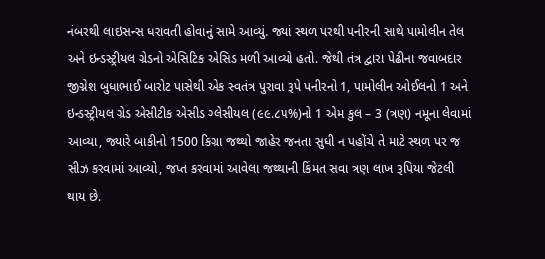નંબરથી લાઇસન્સ ધરાવતી હોવાનું સામે આવ્યું. જ્યાં સ્થળ પરથી પનીરની સાથે પામોલીન તેલ અને ઇન્ડસ્ટ્રીયલ ગ્રેડનો એસિટિક એસિડ મળી આવ્યો હતો. જેથી તંત્ર દ્વારા પેઢીના જવાબદાર જીગ્નેશ બુધાભાઈ બારોટ પાસેથી એક સ્વતંત્ર પુરાવા રૂપે પનીરનો 1, પામોલીન ઓઈલનો 1 અને ઇન્ડસ્ટ્રીયલ ગ્રેડ એસીટીક એસીડ ગ્લેસીયલ (૯૯.૮૫%)નો 1 એમ કુલ – 3 (ત્રણ) નમૂના લેવામાં આવ્યા, જ્યારે બાકીનો 1500 કિગ્રા જથ્થો જાહેર જનતા સુધી ન પહોંચે તે માટે સ્થળ પર જ સીઝ કરવામાં આવ્યો, જપ્ત કરવામાં આવેલા જથ્થાની કિંમત સવા ત્રણ લાખ રૂપિયા જેટલી થાય છે.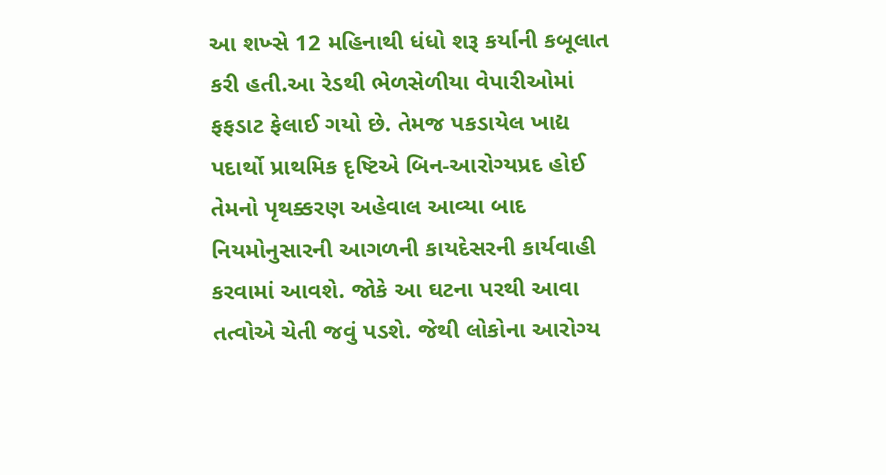આ શખ્સે 12 મહિનાથી ધંધો શરૂ કર્યાની કબૂલાત કરી હતી.આ રેડથી ભેળસેળીયા વેપારીઓમાં ફફડાટ ફેલાઈ ગયો છે. તેમજ પકડાયેલ ખાદ્ય પદાર્થો પ્રાથમિક દૃષ્ટિએ બિન-આરોગ્યપ્રદ હોઈ તેમનો પૃથક્કરણ અહેવાલ આવ્યા બાદ નિયમોનુસારની આગળની કાયદેસરની કાર્યવાહી કરવામાં આવશે. જોકે આ ઘટના પરથી આવા તત્વોએ ચેતી જવું પડશે. જેથી લોકોના આરોગ્ય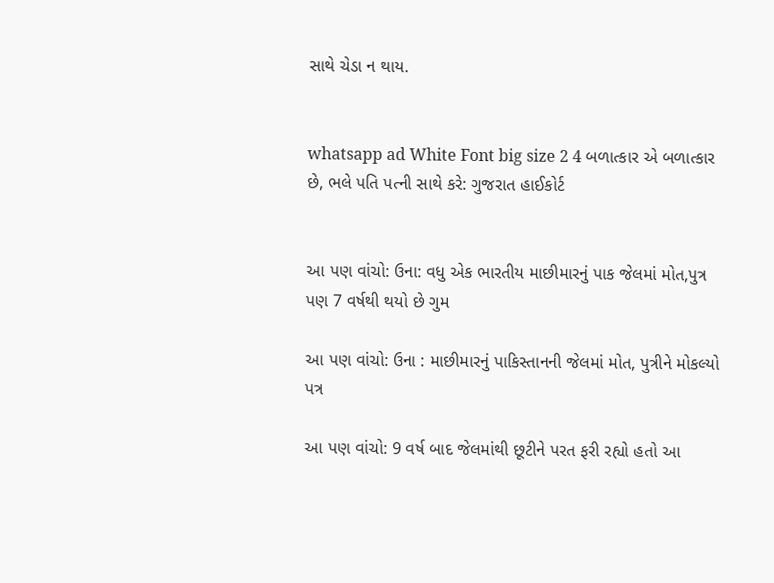સાથે ચેડા ન થાય.


whatsapp ad White Font big size 2 4 બળાત્કાર એ બળાત્કાર છે, ભલે પતિ પત્ની સાથે કરે: ગુજરાત હાઈકોર્ટ


આ પણ વાંચો: ઉના: વધુ એક ભારતીય માછીમારનું પાક જેલમાં મોત,પુત્ર પણ 7 વર્ષથી થયો છે ગુમ

આ પણ વાંચો: ઉના : માછીમારનું પાકિસ્તાનની જેલમાં મોત, પુત્રીને મોકલ્યો પત્ર

આ પણ વાંચો: 9 વર્ષ બાદ જેલમાંથી છૂટીને પરત ફરી રહ્યો હતો આ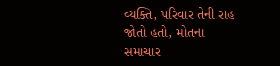વ્યક્તિ, પરિવાર તેની રાહ જોતો હતો, મોતના સમાચાર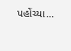પહોંચ્યા…